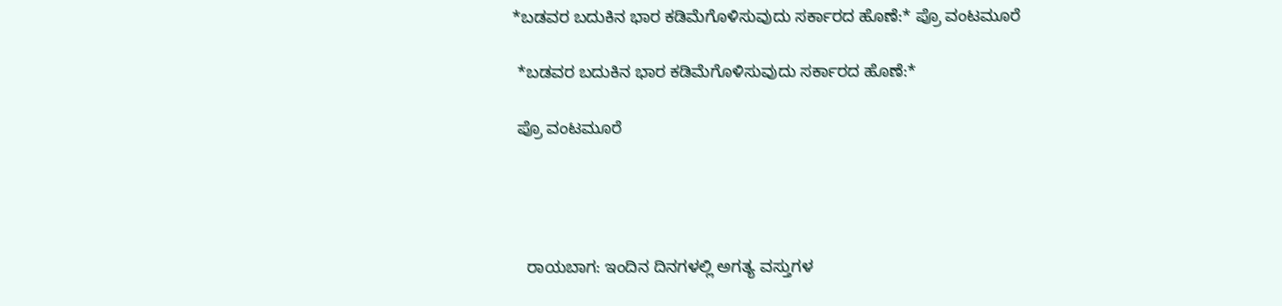*ಬಡವರ ಬದುಕಿನ ಭಾರ ಕಡಿಮೆಗೊಳಿಸುವುದು ಸರ್ಕಾರದ ಹೊಣೆ:* ಪ್ರೊ ವಂಟಮೂರೆ

 *ಬಡವರ ಬದುಕಿನ ಭಾರ ಕಡಿಮೆಗೊಳಿಸುವುದು ಸರ್ಕಾರದ ಹೊಣೆ:*

 ಪ್ರೊ ವಂಟಮೂರೆ




   ರಾಯಬಾಗ: ಇಂದಿನ ದಿನಗಳಲ್ಲಿ ಅಗತ್ಯ ವಸ್ತುಗಳ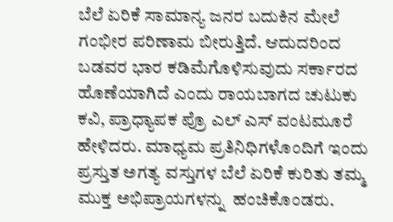ಬೆಲೆ ಏರಿಕೆ ಸಾಮಾನ್ಯ ಜನರ ಬದುಕಿನ ಮೇಲೆ ಗಂಭೀರ ಪರಿಣಾಮ ಬೀರುತ್ತಿದೆ. ಆದುದರಿಂದ ಬಡವರ ಭಾರ ಕಡಿಮೆಗೊಳಿಸುವುದು ಸರ್ಕಾರದ ಹೊಣೆಯಾಗಿದೆ ಎಂದು ರಾಯಬಾಗದ ಚುಟುಕು ಕವಿ, ಪ್ರಾಧ್ಯಾಪಕ ಪ್ರೊ ಎಲ್ ಎಸ್ ವಂಟಮೂರೆ ಹೇಳಿದರು. ಮಾಧ್ಯಮ ಪ್ರತಿನಿಧಿಗಳೊಂದಿಗೆ ಇಂದು  ಪ್ರಸ್ತುತ ಅಗತ್ಯ ವಸ್ತುಗಳ ಬೆಲೆ ಏರಿಕೆ ಕುರಿತು ತಮ್ಮ ಮುಕ್ತ ಅಭಿಪ್ರಾಯಗಳನ್ನು  ಹಂಚಿಕೊಂಡರು.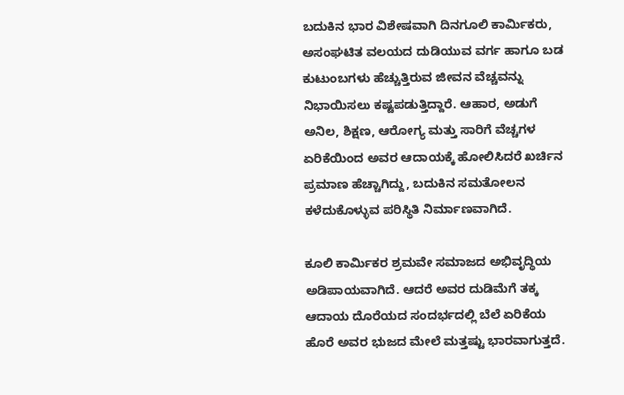ಬದುಕಿನ ಭಾರ ವಿಶೇಷವಾಗಿ ದಿನಗೂಲಿ ಕಾರ್ಮಿಕರು, ಅಸಂಘಟಿತ ವಲಯದ ದುಡಿಯುವ ವರ್ಗ ಹಾಗೂ ಬಡ ಕುಟುಂಬಗಳು ಹೆಚ್ಚುತ್ತಿರುವ ಜೀವನ ವೆಚ್ಚವನ್ನು ನಿಭಾಯಿಸಲು ಕಷ್ಟಪಡುತ್ತಿದ್ದಾರೆ. ಆಹಾರ, ಅಡುಗೆ ಅನಿಲ, ಶಿಕ್ಷಣ, ಆರೋಗ್ಯ ಮತ್ತು ಸಾರಿಗೆ ವೆಚ್ಚಗಳ ಏರಿಕೆಯಿಂದ ಅವರ ಆದಾಯಕ್ಕೆ ಹೋಲಿಸಿದರೆ ಖರ್ಚಿನ ಪ್ರಮಾಣ ಹೆಚ್ಚಾಗಿದ್ದು, ಬದುಕಿನ ಸಮತೋಲನ ಕಳೆದುಕೊಳ್ಳುವ ಪರಿಸ್ಥಿತಿ ನಿರ್ಮಾಣವಾಗಿದೆ.

ಕೂಲಿ ಕಾರ್ಮಿಕರ ಶ್ರಮವೇ ಸಮಾಜದ ಅಭಿವೃದ್ಧಿಯ ಅಡಿಪಾಯವಾಗಿದೆ. ಆದರೆ ಅವರ ದುಡಿಮೆಗೆ ತಕ್ಕ ಆದಾಯ ದೊರೆಯದ ಸಂದರ್ಭದಲ್ಲಿ ಬೆಲೆ ಏರಿಕೆಯ ಹೊರೆ ಅವರ ಭುಜದ ಮೇಲೆ ಮತ್ತಷ್ಟು ಭಾರವಾಗುತ್ತದೆ.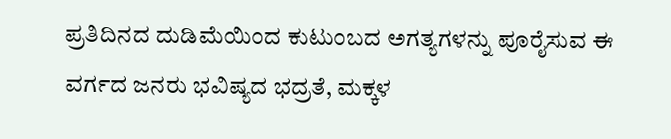ಪ್ರತಿದಿನದ ದುಡಿಮೆಯಿಂದ ಕುಟುಂಬದ ಅಗತ್ಯಗಳನ್ನು ಪೂರೈಸುವ ಈ ವರ್ಗದ ಜನರು ಭವಿಷ್ಯದ ಭದ್ರತೆ, ಮಕ್ಕಳ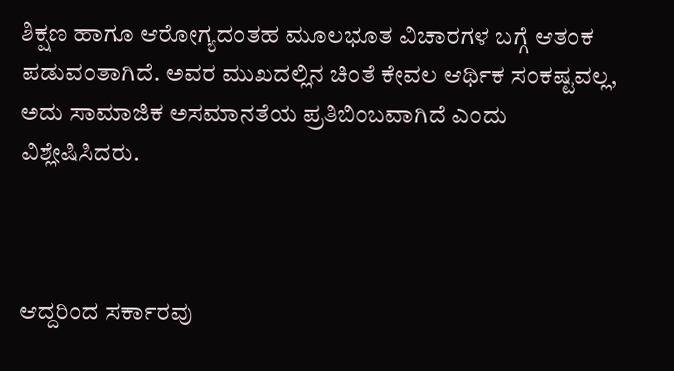ಶಿಕ್ಷಣ ಹಾಗೂ ಆರೋಗ್ಯದಂತಹ ಮೂಲಭೂತ ವಿಚಾರಗಳ ಬಗ್ಗೆ ಆತಂಕ ಪಡುವಂತಾಗಿದೆ. ಅವರ ಮುಖದಲ್ಲಿನ ಚಿಂತೆ ಕೇವಲ ಆರ್ಥಿಕ ಸಂಕಷ್ಟವಲ್ಲ, ಅದು ಸಾಮಾಜಿಕ ಅಸಮಾನತೆಯ ಪ್ರತಿಬಿಂಬವಾಗಿದೆ ಎಂದು ವಿಶ್ಲೇಷಿಸಿದರು.



ಆದ್ದರಿಂದ ಸರ್ಕಾರವು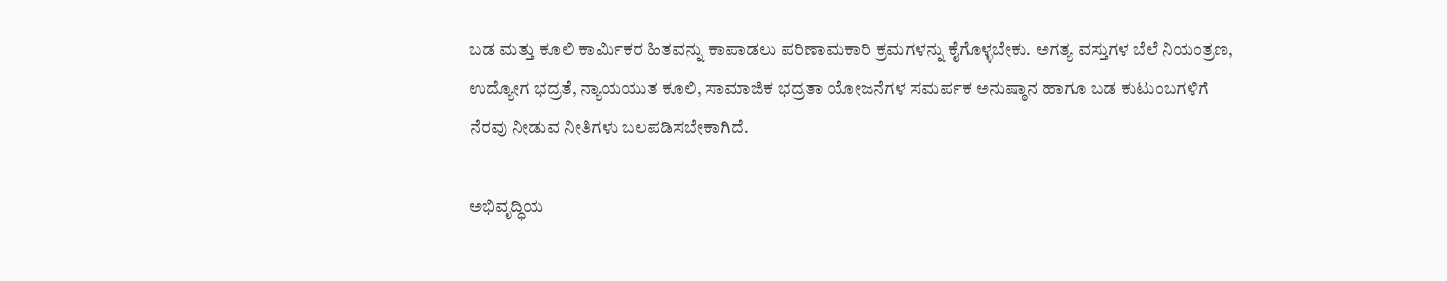ಬಡ ಮತ್ತು ಕೂಲಿ ಕಾರ್ಮಿಕರ ಹಿತವನ್ನು ಕಾಪಾಡಲು ಪರಿಣಾಮಕಾರಿ ಕ್ರಮಗಳನ್ನು ಕೈಗೊಳ್ಳಬೇಕು. ಅಗತ್ಯ ವಸ್ತುಗಳ ಬೆಲೆ ನಿಯಂತ್ರಣ, ಉದ್ಯೋಗ ಭದ್ರತೆ, ನ್ಯಾಯಯುತ ಕೂಲಿ, ಸಾಮಾಜಿಕ ಭದ್ರತಾ ಯೋಜನೆಗಳ ಸಮರ್ಪಕ ಅನುಷ್ಠಾನ ಹಾಗೂ ಬಡ ಕುಟುಂಬಗಳಿಗೆ ನೆರವು ನೀಡುವ ನೀತಿಗಳು ಬಲಪಡಿಸಬೇಕಾಗಿದೆ.

ಅಭಿವೃದ್ಧಿಯ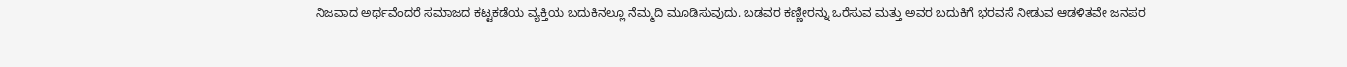ನಿಜವಾದ ಅರ್ಥವೆಂದರೆ ಸಮಾಜದ ಕಟ್ಟಕಡೆಯ ವ್ಯಕ್ತಿಯ ಬದುಕಿನಲ್ಲೂ ನೆಮ್ಮದಿ ಮೂಡಿಸುವುದು. ಬಡವರ ಕಣ್ಣೀರನ್ನು ಒರೆಸುವ ಮತ್ತು ಅವರ ಬದುಕಿಗೆ ಭರವಸೆ ನೀಡುವ ಆಡಳಿತವೇ ಜನಪರ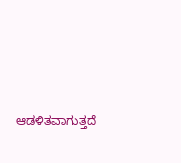ಆಡಳಿತವಾಗುತ್ತದೆ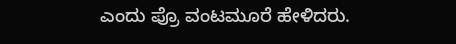ಎಂದು ಪ್ರೊ ವಂಟಮೂರೆ ಹೇಳಿದರು.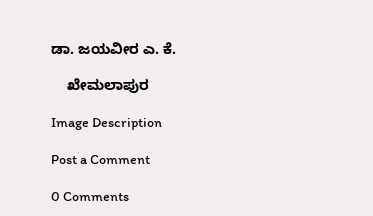ಡಾ. ಜಯವೀರ ಎ. ಕೆ.

    ಖೇಮಲಾಪುರ

Image Description

Post a Comment

0 Comments